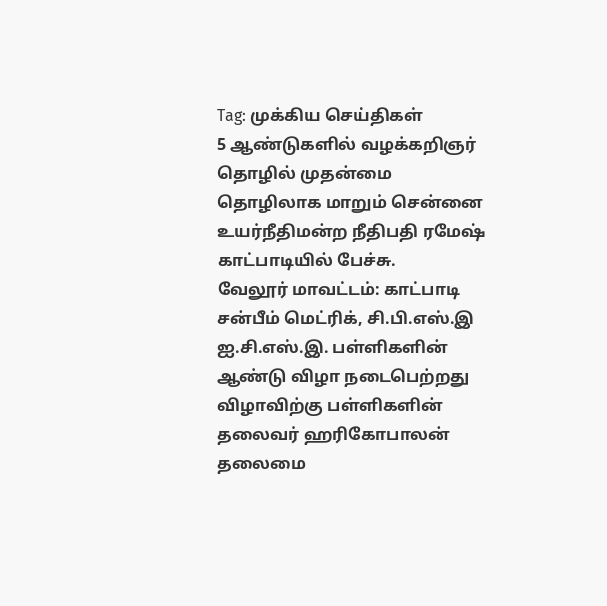Tag: முக்கிய செய்திகள்
5 ஆண்டுகளில் வழக்கறிஞர் தொழில் முதன்மை தொழிலாக மாறும் சென்னை உயர்நீதிமன்ற நீதிபதி ரமேஷ் காட்பாடியில் பேச்சு.
வேலூர் மாவட்டம்: காட்பாடி சன்பீம் மெட்ரிக், சி.பி.எஸ்.இ ஐ.சி.எஸ்.இ. பள்ளிகளின் ஆண்டு விழா நடைபெற்றது விழாவிற்கு பள்ளிகளின் தலைவர் ஹரிகோபாலன் தலைமை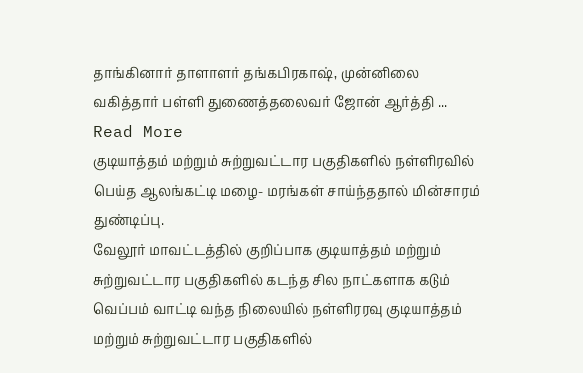தாங்கினார் தாளாளர் தங்கபிரகாஷ், முன்னிலை வகித்தார் பள்ளி துணைத்தலைவர் ஜோன் ஆர்த்தி ... Read More
குடியாத்தம் மற்றும் சுற்றுவட்டார பகுதிகளில் நள்ளிரவில் பெய்த ஆலங்கட்டி மழை- மரங்கள் சாய்ந்ததால் மின்சாரம் துண்டிப்பு.
வேலூர் மாவட்டத்தில் குறிப்பாக குடியாத்தம் மற்றும் சுற்றுவட்டார பகுதிகளில் கடந்த சில நாட்களாக கடும் வெப்பம் வாட்டி வந்த நிலையில் நள்ளிரரவு குடியாத்தம் மற்றும் சுற்றுவட்டார பகுதிகளில்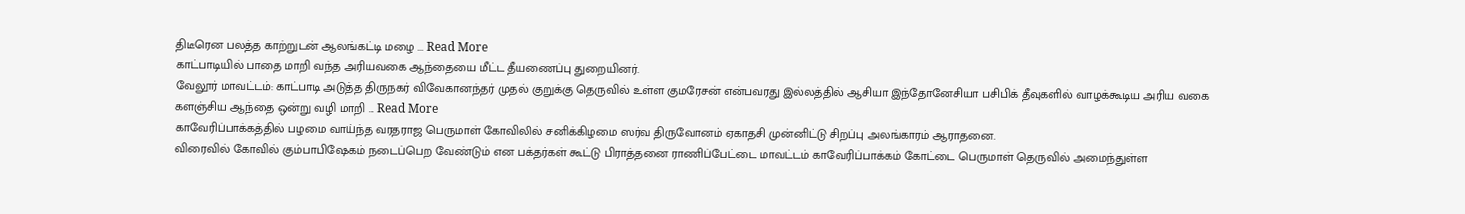திடீரென பலத்த காற்றுடன் ஆலங்கட்டி மழை ... Read More
காட்பாடியில் பாதை மாறி வந்த அரியவகை ஆந்தையை மீட்ட தீயணைப்பு துறையினர்.
வேலூர் மாவட்டம்: காட்பாடி அடுத்த திருநகர் விவேகானந்தர் முதல் குறுக்கு தெருவில் உள்ள குமரேசன் என்பவரது இல்லத்தில் ஆசியா இந்தோனேசியா பசிபிக் தீவுகளில் வாழக்கூடிய அரிய வகை களஞ்சிய ஆந்தை ஒன்று வழி மாறி ... Read More
காவேரிப்பாக்கத்தில் பழமை வாய்ந்த வரதராஜ பெருமாள் கோவிலில் சனிக்கிழமை ஸர்வ திருவோனம் ஏகாதசி முன்னிட்டு சிறப்பு அலங்காரம் ஆராதனை.
விரைவில் கோவில் கும்பாபிஷேகம் நடைப்பெற வேண்டும் என பக்தர்கள் கூட்டு பிராத்தனை ராணிப்பேட்டை மாவட்டம் காவேரிப்பாக்கம் கோட்டை பெருமாள் தெருவில் அமைந்துள்ள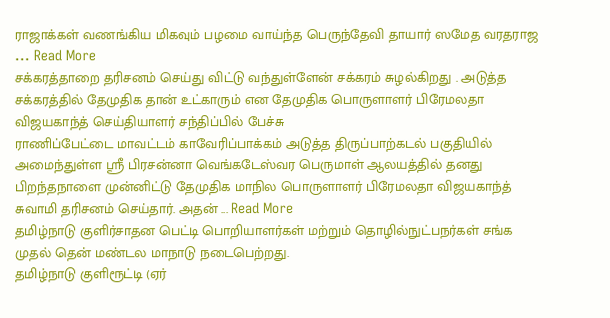ராஜாக்கள் வணங்கிய மிகவும் பழமை வாய்ந்த பெருந்தேவி தாயார் ஸமேத வரதராஜ ... Read More
சக்கரத்தாறை தரிசனம் செய்து விட்டு வந்துள்ளேன் சக்கரம் சுழல்கிறது . அடுத்த சக்கரத்தில் தேமுதிக தான் உட்காரும் என தேமுதிக பொருளாளர் பிரேமலதா விஜயகாந்த் செய்தியாளர் சந்திப்பில் பேச்சு
ராணிப்பேட்டை மாவட்டம் காவேரிப்பாக்கம் அடுத்த திருப்பாற்கடல் பகுதியில் அமைந்துள்ள ஸ்ரீ பிரசன்னா வெங்கடேஸ்வர பெருமாள் ஆலயத்தில் தனது பிறந்தநாளை முன்னிட்டு தேமுதிக மாநில பொருளாளர் பிரேமலதா விஜயகாந்த் சுவாமி தரிசனம் செய்தார். அதன் ... Read More
தமிழ்நாடு குளிர்சாதன பெட்டி பொறியாளர்கள் மற்றும் தொழில்நுட்பநர்கள் சங்க முதல் தென் மண்டல மாநாடு நடைபெற்றது.
தமிழ்நாடு குளிரூட்டி (ஏர்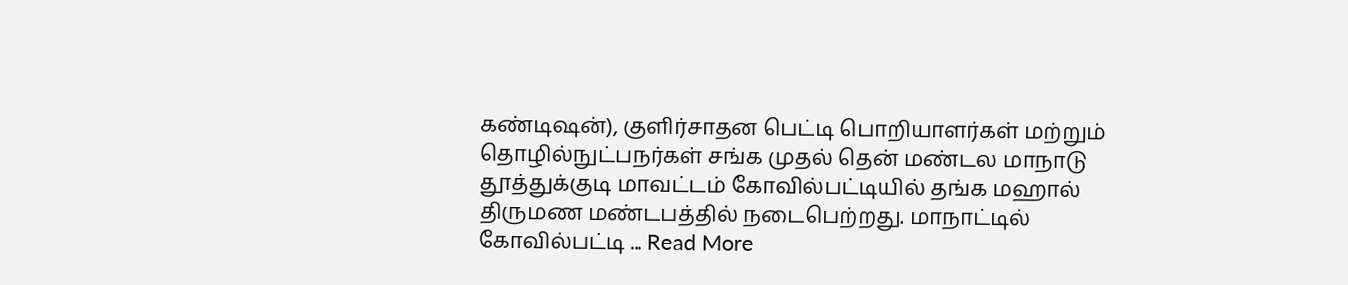கண்டிஷன்), குளிர்சாதன பெட்டி பொறியாளர்கள் மற்றும் தொழில்நுட்பநர்கள் சங்க முதல் தென் மண்டல மாநாடு தூத்துக்குடி மாவட்டம் கோவில்பட்டியில் தங்க மஹால் திருமண மண்டபத்தில் நடைபெற்றது. மாநாட்டில் கோவில்பட்டி ... Read More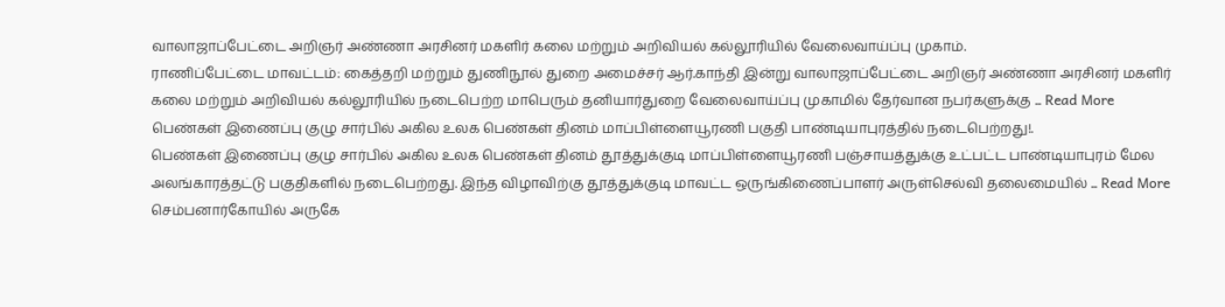வாலாஜாப்பேட்டை அறிஞர் அண்ணா அரசினர் மகளிர் கலை மற்றும் அறிவியல் கல்லூரியில் வேலைவாய்ப்பு முகாம்.
ராணிப்பேட்டை மாவட்டம்: கைத்தறி மற்றும் துணிநூல் துறை அமைச்சர் ஆர்.காந்தி இன்று வாலாஜாப்பேட்டை அறிஞர் அண்ணா அரசினர் மகளிர் கலை மற்றும் அறிவியல் கல்லூரியில் நடைபெற்ற மாபெரும் தனியார்துறை வேலைவாய்ப்பு முகாமில் தேர்வான நபர்களுக்கு ... Read More
பெண்கள் இணைப்பு குழு சார்பில் அகில உலக பெண்கள் தினம் மாப்பிள்ளையூரணி பகுதி பாண்டியாபுரத்தில் நடைபெற்றது!.
பெண்கள் இணைப்பு குழு சார்பில் அகில உலக பெண்கள் தினம் தூத்துக்குடி மாப்பிள்ளையூரணி பஞ்சாயத்துக்கு உட்பட்ட பாண்டியாபுரம் மேல அலங்காரத்தட்டு பகுதிகளில் நடைபெற்றது. இந்த விழாவிற்கு தூத்துக்குடி மாவட்ட ஒருங்கிணைப்பாளர் அருள்செல்வி தலைமையில் ... Read More
செம்பனார்கோயில் அருகே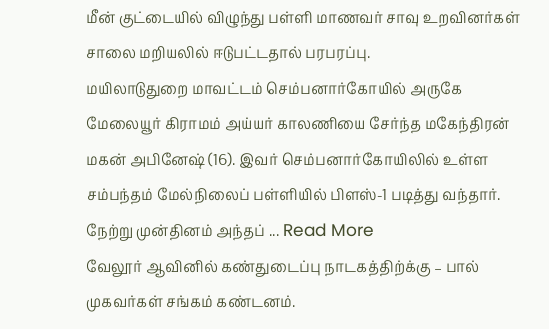மீன் குட்டையில் விழுந்து பள்ளி மாணவர் சாவு உறவினர்கள் சாலை மறியலில் ஈடுபட்டதால் பரபரப்பு.
மயிலாடுதுறை மாவட்டம் செம்பனார்கோயில் அருகே மேலையூர் கிராமம் அய்யர் காலணியை சேர்ந்த மகேந்திரன் மகன் அபினேஷ் (16). இவர் செம்பனார்கோயிலில் உள்ள சம்பந்தம் மேல்நிலைப் பள்ளியில் பிளஸ்-1 படித்து வந்தார். நேற்று முன்தினம் அந்தப் ... Read More
வேலூர் ஆவினில் கண்துடைப்பு நாடகத்திற்க்கு – பால் முகவர்கள் சங்கம் கண்டனம்.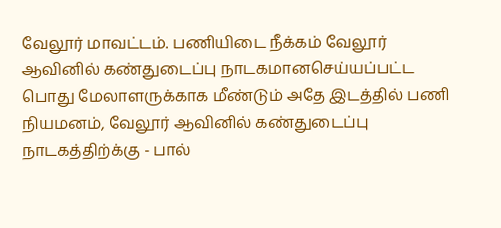வேலூர் மாவட்டம். பணியிடை நீக்கம் வேலூர் ஆவினில் கண்துடைப்பு நாடகமானசெய்யப்பட்ட பொது மேலாளருக்காக மீண்டும் அதே இடத்தில் பணி நியமனம், வேலூர் ஆவினில் கண்துடைப்பு நாடகத்திற்க்கு - பால்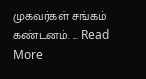முகவர்கள் சங்கம் கண்டனம். ... Read More